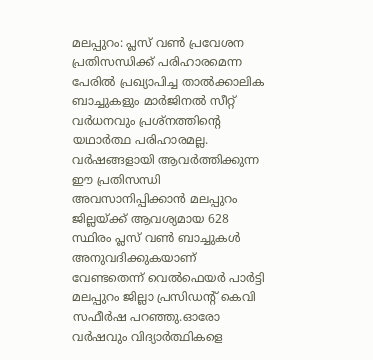മലപ്പുറം: പ്ലസ് വൺ പ്രവേശന പ്രതിസന്ധിക്ക് പരിഹാരമെന്ന പേരിൽ പ്രഖ്യാപിച്ച താൽക്കാലിക ബാച്ചുകളും മാർജിനൽ സീറ്റ് വർധനവും പ്രശ്നത്തിന്റെ യഥാർത്ഥ പരിഹാരമല്ല. വർഷങ്ങളായി ആവർത്തിക്കുന്ന ഈ പ്രതിസന്ധി അവസാനിപ്പിക്കാൻ മലപ്പുറം ജില്ലയ്ക്ക് ആവശ്യമായ 628 സ്ഥിരം പ്ലസ് വൺ ബാച്ചുകൾ അനുവദിക്കുകയാണ് വേണ്ടതെന്ന് വെൽഫെയർ പാർട്ടി മലപ്പുറം ജില്ലാ പ്രസിഡന്റ് കെവി സഫീർഷ പറഞ്ഞു.ഓരോ വർഷവും വിദ്യാർത്ഥികളെ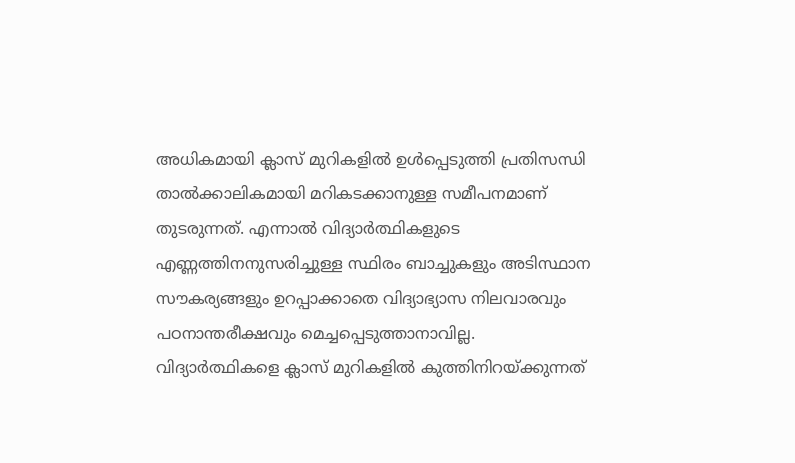അധികമായി ക്ലാസ് മുറികളിൽ ഉൾപ്പെടുത്തി പ്രതിസന്ധി താൽക്കാലികമായി മറികടക്കാനുള്ള സമീപനമാണ് തുടരുന്നത്. എന്നാൽ വിദ്യാർത്ഥികളുടെ എണ്ണത്തിനനുസരിച്ചുള്ള സ്ഥിരം ബാച്ചുകളും അടിസ്ഥാന സൗകര്യങ്ങളും ഉറപ്പാക്കാതെ വിദ്യാഭ്യാസ നിലവാരവും പഠനാന്തരീക്ഷവും മെച്ചപ്പെടുത്താനാവില്ല. വിദ്യാർത്ഥികളെ ക്ലാസ് മുറികളിൽ കുത്തിനിറയ്ക്കുന്നത്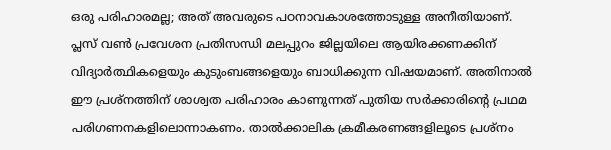ഒരു പരിഹാരമല്ല; അത് അവരുടെ പഠനാവകാശത്തോടുള്ള അനീതിയാണ്.
പ്ലസ് വൺ പ്രവേശന പ്രതിസന്ധി മലപ്പുറം ജില്ലയിലെ ആയിരക്കണക്കിന് വിദ്യാർത്ഥികളെയും കുടുംബങ്ങളെയും ബാധിക്കുന്ന വിഷയമാണ്. അതിനാൽ ഈ പ്രശ്നത്തിന് ശാശ്വത പരിഹാരം കാണുന്നത് പുതിയ സർക്കാരിന്റെ പ്രഥമ പരിഗണനകളിലൊന്നാകണം. താൽക്കാലിക ക്രമീകരണങ്ങളിലൂടെ പ്രശ്നം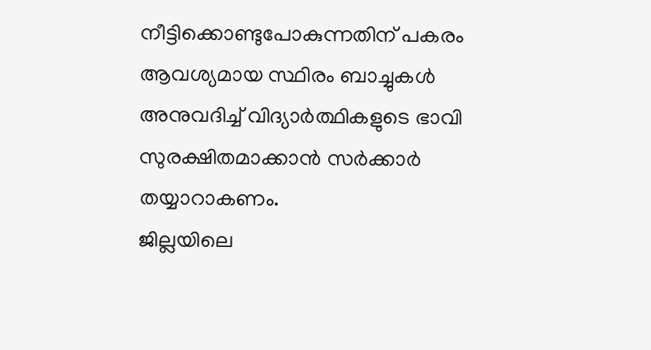നീട്ടിക്കൊണ്ടുപോകുന്നതിന് പകരം ആവശ്യമായ സ്ഥിരം ബാച്ചുകൾ അനുവദിച്ച് വിദ്യാർത്ഥികളുടെ ഭാവി സുരക്ഷിതമാക്കാൻ സർക്കാർ തയ്യാറാകണം.
ജില്ലയിലെ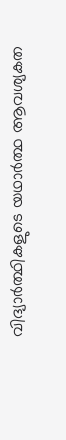വിദ്യാർത്ഥികളുടെ യഥാർത്ഥ ആവശ്യകത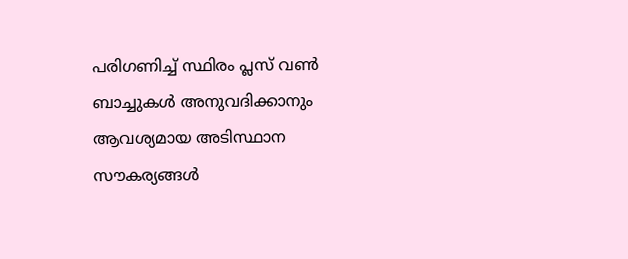പരിഗണിച്ച് സ്ഥിരം പ്ലസ് വൺ ബാച്ചുകൾ അനുവദിക്കാനും ആവശ്യമായ അടിസ്ഥാന സൗകര്യങ്ങൾ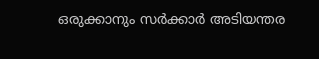ഒരുക്കാനും സർക്കാർ അടിയന്തര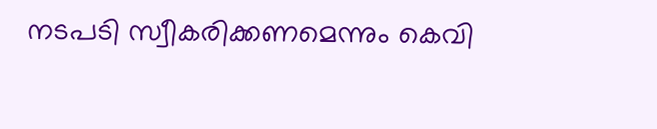നടപടി സ്വീകരിക്കണമെന്നും കെവി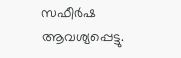സഫീർഷ ആവശ്യപ്പെട്ടു.